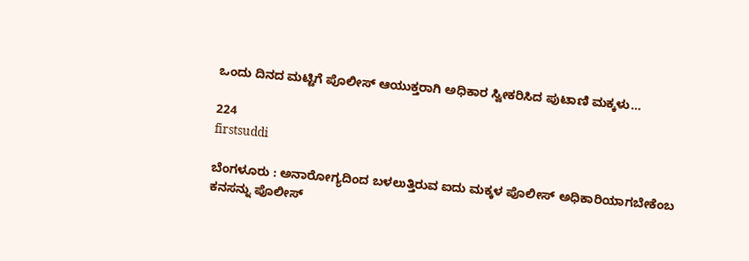ಒಂದು ದಿನದ ಮಟ್ಟಿಗೆ ಪೊಲೀಸ್ ಆಯುಕ್ತರಾಗಿ ಅಧಿಕಾರ ಸ್ವೀಕರಿಸಿದ ಪುಟಾಣಿ ಮಕ್ಕಳು…

224
firstsuddi

ಬೆಂಗಳೂರು : ಅನಾರೋಗ್ಯದಿಂದ ಬಳಲುತ್ತಿರುವ ಐದು ಮಕ್ಕಳ ಪೊಲೀಸ್ ಅಧಿಕಾರಿಯಾಗಬೇಕೆಂಬ ಕನಸನ್ನು ಪೊಲೀಸ್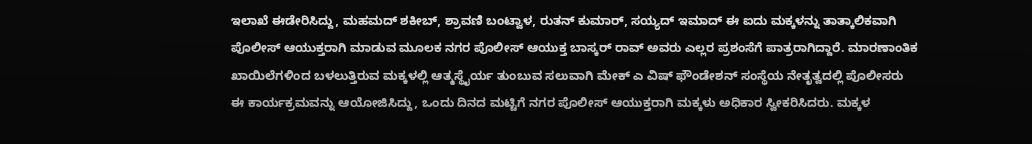ಇಲಾಖೆ ಈಡೇರಿಸಿದ್ದು, ಮಹಮದ್ ಶಕೀಬ್, ಶ್ರಾವಣಿ ಬಂಟ್ವಾಳ, ರುತನ್ ಕುಮಾರ್, ಸಯ್ಯದ್ ಇಮಾದ್ ಈ ಐದು ಮಕ್ಕಳನ್ನು ತಾತ್ಕಾಲಿಕವಾಗಿ ಪೊಲೀಸ್ ಆಯುಕ್ತರಾಗಿ ಮಾಡುವ ಮೂಲಕ ನಗರ ಪೊಲೀಸ್ ಆಯುಕ್ತ ಬಾಸ್ಕರ್ ರಾವ್ ಅವರು ಎಲ್ಲರ ಪ್ರಶಂಸೆಗೆ ಪಾತ್ರರಾಗಿದ್ದಾರೆ. ಮಾರಣಾಂತಿಕ ಖಾಯಿಲೆಗಳಿಂದ ಬಳಲುತ್ತಿರುವ ಮಕ್ಕಳಲ್ಲಿ ಆತ್ಮಸ್ಥೈರ್ಯ ತುಂಬುವ ಸಲುವಾಗಿ ಮೇಕ್ ಎ ವಿಷ್ ಫೌಂಡೇಶನ್ ಸಂಸ್ಥೆಯ ನೇತೃತ್ವದಲ್ಲಿ ಪೊಲೀಸರು ಈ ಕಾರ್ಯಕ್ರಮವನ್ನು ಆಯೋಜಿಸಿದ್ದು, ಒಂದು ದಿನದ ಮಟ್ಟಿಗೆ ನಗರ ಪೊಲೀಸ್ ಆಯುಕ್ತರಾಗಿ ಮಕ್ಕಳು ಅಧಿಕಾರ ಸ್ವೀಕರಿಸಿದರು. ಮಕ್ಕಳ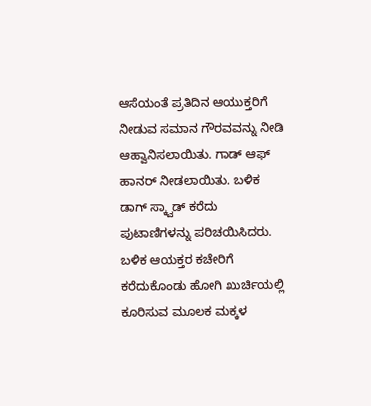ಆಸೆಯಂತೆ ಪ್ರತಿದಿನ ಆಯುಕ್ತರಿಗೆ ನೀಡುವ ಸಮಾನ ಗೌರವವನ್ನು ನೀಡಿ ಆಹ್ವಾನಿಸಲಾಯಿತು. ಗಾಡ್ ಆಫ್ ಹಾನರ್ ನೀಡಲಾಯಿತು. ಬಳಿಕ ಡಾಗ್ ಸ್ಕ್ವಾಡ್ ಕರೆದು ಪುಟಾಣಿಗಳನ್ನು ಪರಿಚಯಿಸಿದರು. ಬಳಿಕ ಆಯಕ್ತರ ಕಚೇರಿಗೆ ಕರೆದುಕೊಂಡು ಹೋಗಿ ಖುರ್ಚಿಯಲ್ಲಿ ಕೂರಿಸುವ ಮೂಲಕ ಮಕ್ಕಳ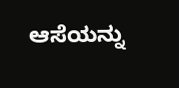ಆಸೆಯನ್ನು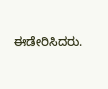ಈಡೇರಿಸಿದರು.